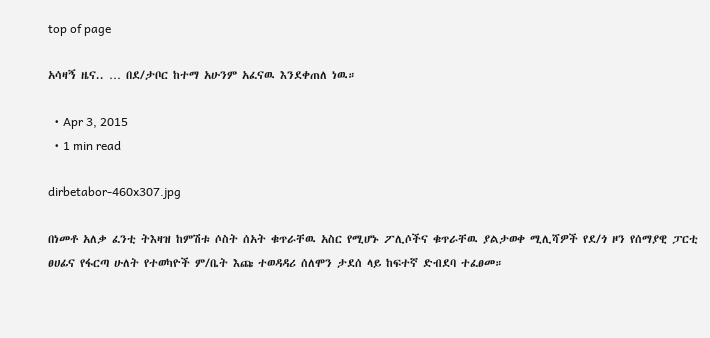top of page

አሳዛኝ ዜና.. … በደ/ታቦር ከተማ አሁንም አፈናዉ እንደቀጠለ ነዉ።

  • Apr 3, 2015
  • 1 min read

dirbetabor-460x307.jpg

በነመቶ አለቃ ፈንቲ ትእዛዝ ከምሽቱ ሶስት ሰአት ቁጥራቸዉ አስር የሚሆኑ ፖሊሶችና ቁጥራቸዉ ያልታወቀ ሚሊሻዎች የደ/ጎ ዞን የሰማያዊ ፓርቲ ፀሀፊና የፋርጣ ሁለት የተወካዮች ም/ቤት እጩ ተወዳዳሪ ሰለሞን ታደሰ ላይ ከፍተኛ ድብደባ ተፈፀመ።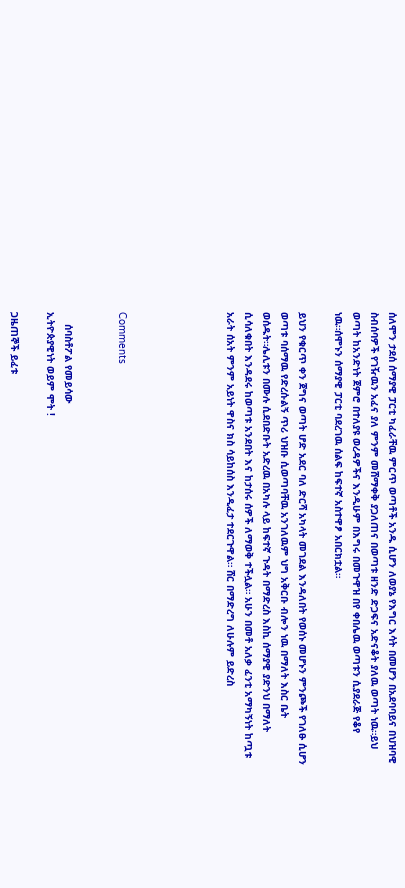ሰለሞን ታደሰ ሰማያዊ ፓርቲ ካፈራቸዉ ምርጥ ወጣቶች አንዱ ሲሆን ለወያኔ የእግር እሳት በመሆን በአደባባይና በህዝባዊ ስብሰባዎች የገዥዉን አፈና ያለ ምንም መሸማቀቅ ያጋለጠና በወጣቱ ዘንድ ድጋፍና አድናቆት ያለዉ ወጣት ነዉ።ይህ ወጣት ከአንድነት ጀምሮ በተለያዩ ወረዳዎችና እንዲሁም በእግሩ በመጉዋዝ በየ ቀበሌዉ ወጣቱን ሲያደራጅ የቆየ ነዉ።ሰሞኑን ሰማያዊ ፓርቲ ባደረገዉ ሰልፍ ከፍተኛ አስተዋፆ አበርክቷል።

ይህን የቁርጥ ቀን ጀግና ወጣት ሆድ አደር ባለ ድርሻ አካላት መገደል እንዳለበት የወሰኑ መሆኑን ምንጮች የገለፁ ሲሆን ወጣቱ ባሰማዉ የድረሱልኝ ጥሪ ህዝቡ ሲወጣባቸዉ አንገለዉም ህግ አቅርቡ ብሎን ነዉ በማለት እስር ቤት ወሰዱት።ሌሊቱን በሙሉ ሲደበድቡት አድረዉ በአካሉ ላይ ከፍተኛ ጉዳት በማድረስ እስኪ ሰማያዊ ያድንህ በማለት ሲሳለቁበት እንዳደሩ ከወጣቱ አንደበት እና ከታሰሩ ሰዎች ለማወቅ ተችሏል። አሁን በመቶ አለቃ ፈንቲ አማካኝነት ከጧቱ አራት ሰአት ምንም አይነት ዋስና ክስ ሳይከሰስ እንዲፈታ ተደርጉዋል። ሸር በማድረግ ለሁሉም ይድረስ





Comments


    ሰባስቶፖል የመይሳው
ኢትዮጵያዊነት ወይም ሞት !

ጋዜጠኞች ይፈቱ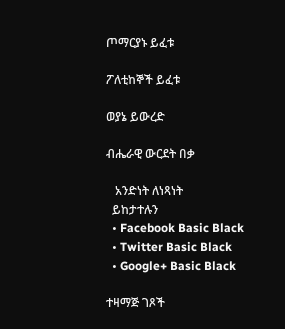ጦማርያኑ ይፈቱ

ፖለቲከኞች ይፈቱ

ወያኔ ይውረድ

ብሔራዊ ውርደት በቃ

   አንድነት ለነጻነት
  ይከታተሉን
  • Facebook Basic Black
  • Twitter Basic Black
  • Google+ Basic Black

ተዛማጅ ገጾች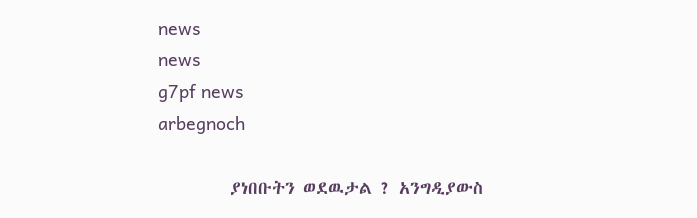news
news
g7pf news
arbegnoch

         ያነበቡትን ወደዉታል ? አንግዲያውስ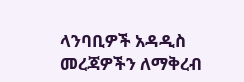ላንባቢዎች አዳዲስ መረጃዎችን ለማቅረብ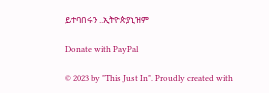ይተባበሩን ..ኢትዮጵያኒዝም

Donate with PayPal

© 2023 by "This Just In". Proudly created with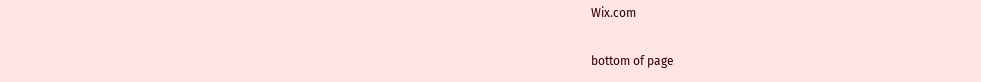Wix.com

bottom of page